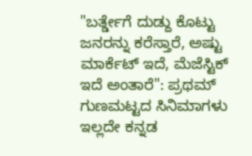"ಬರ್ತ್ಡೇಗೆ ದುಡ್ದು ಕೊಟ್ಟು ಜನರನ್ನು ಕರೆಸ್ತಾರೆ, ಅಷ್ಟು ಮಾರ್ಕೆಟ್ ಇದೆ, ಮೆಜೆಸ್ಟಿಕ್ ಇದೆ ಅಂತಾರೆ": ಪ್ರಥಮ್
ಗುಣಮಟ್ಟದ ಸಿನಿಮಾಗಳು ಇಲ್ಲದೇ ಕನ್ನಡ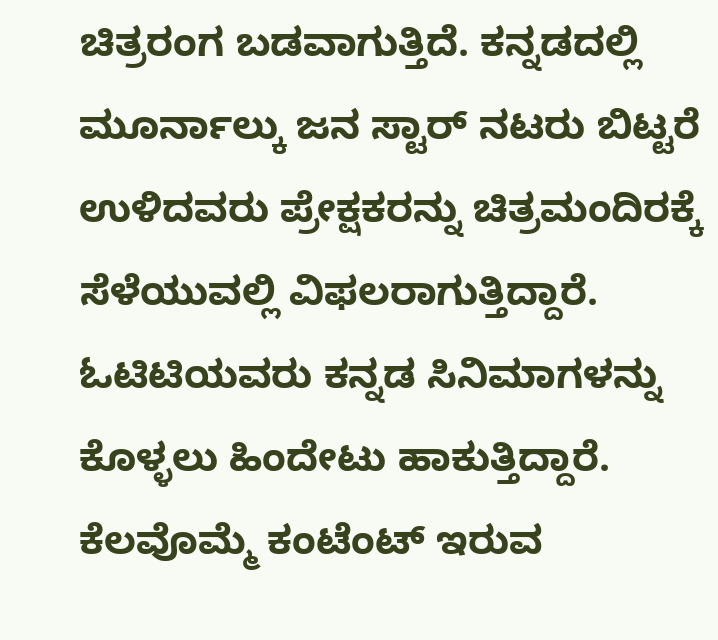ಚಿತ್ರರಂಗ ಬಡವಾಗುತ್ತಿದೆ. ಕನ್ನಡದಲ್ಲಿ ಮೂರ್ನಾಲ್ಕು ಜನ ಸ್ಟಾರ್ ನಟರು ಬಿಟ್ಟರೆ ಉಳಿದವರು ಪ್ರೇಕ್ಷಕರನ್ನು ಚಿತ್ರಮಂದಿರಕ್ಕೆ ಸೆಳೆಯುವಲ್ಲಿ ವಿಫಲರಾಗುತ್ತಿದ್ದಾರೆ. ಓಟಿಟಿಯವರು ಕನ್ನಡ ಸಿನಿಮಾಗಳನ್ನು ಕೊಳ್ಳಲು ಹಿಂದೇಟು ಹಾಕುತ್ತಿದ್ದಾರೆ.
ಕೆಲವೊಮ್ಮೆ ಕಂಟೆಂಟ್ ಇರುವ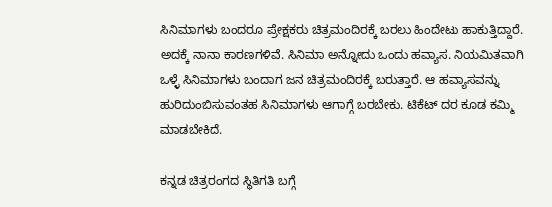ಸಿನಿಮಾಗಳು ಬಂದರೂ ಪ್ರೇಕ್ಷಕರು ಚಿತ್ರಮಂದಿರಕ್ಕೆ ಬರಲು ಹಿಂದೇಟು ಹಾಕುತ್ತಿದ್ದಾರೆ. ಅದಕ್ಕೆ ನಾನಾ ಕಾರಣಗಳಿವೆ. ಸಿನಿಮಾ ಅನ್ನೋದು ಒಂದು ಹವ್ಯಾಸ. ನಿಯಮಿತವಾಗಿ ಒಳ್ಳೆ ಸಿನಿಮಾಗಳು ಬಂದಾಗ ಜನ ಚಿತ್ರಮಂದಿರಕ್ಕೆ ಬರುತ್ತಾರೆ. ಆ ಹವ್ಯಾಸವನ್ನು ಹುರಿದುಂಬಿಸುವಂತಹ ಸಿನಿಮಾಗಳು ಆಗಾಗ್ಗೆ ಬರಬೇಕು. ಟಿಕೆಟ್ ದರ ಕೂಡ ಕಮ್ಮಿ ಮಾಡಬೇಕಿದೆ.

ಕನ್ನಡ ಚಿತ್ರರಂಗದ ಸ್ಥಿತಿಗತಿ ಬಗ್ಗೆ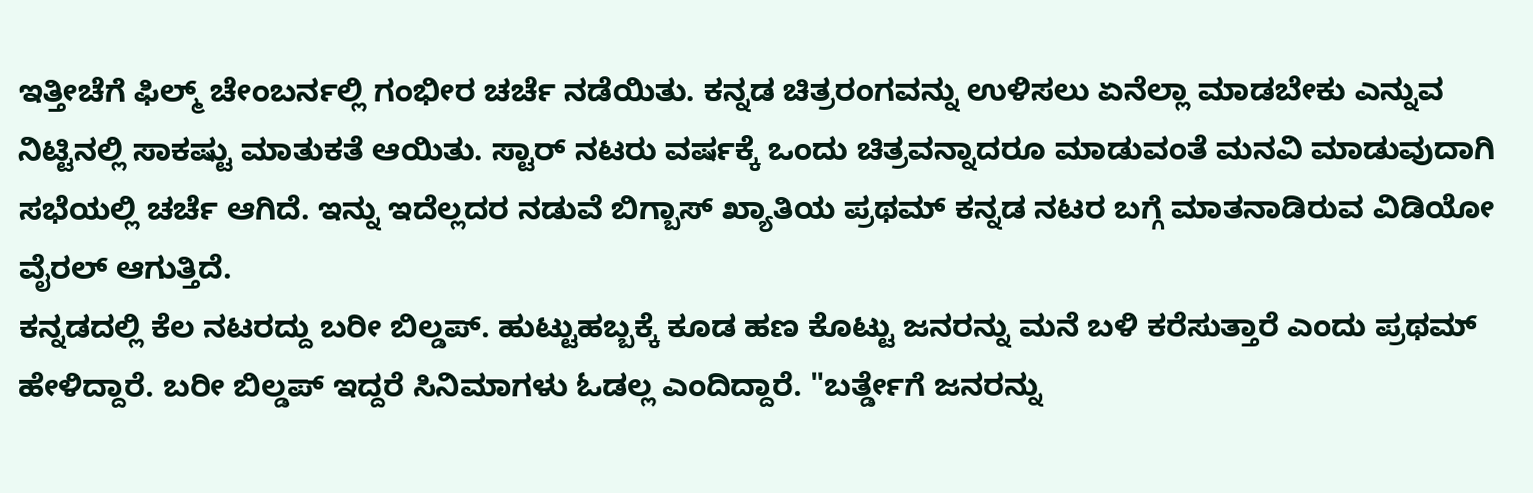ಇತ್ತೀಚೆಗೆ ಫಿಲ್ಮ್ ಚೇಂಬರ್ನಲ್ಲಿ ಗಂಭೀರ ಚರ್ಚೆ ನಡೆಯಿತು. ಕನ್ನಡ ಚಿತ್ರರಂಗವನ್ನು ಉಳಿಸಲು ಏನೆಲ್ಲಾ ಮಾಡಬೇಕು ಎನ್ನುವ ನಿಟ್ಟಿನಲ್ಲಿ ಸಾಕಷ್ಟು ಮಾತುಕತೆ ಆಯಿತು. ಸ್ಟಾರ್ ನಟರು ವರ್ಷಕ್ಕೆ ಒಂದು ಚಿತ್ರವನ್ನಾದರೂ ಮಾಡುವಂತೆ ಮನವಿ ಮಾಡುವುದಾಗಿ ಸಭೆಯಲ್ಲಿ ಚರ್ಚೆ ಆಗಿದೆ. ಇನ್ನು ಇದೆಲ್ಲದರ ನಡುವೆ ಬಿಗ್ಬಾಸ್ ಖ್ಯಾತಿಯ ಪ್ರಥಮ್ ಕನ್ನಡ ನಟರ ಬಗ್ಗೆ ಮಾತನಾಡಿರುವ ವಿಡಿಯೋ ವೈರಲ್ ಆಗುತ್ತಿದೆ.
ಕನ್ನಡದಲ್ಲಿ ಕೆಲ ನಟರದ್ದು ಬರೀ ಬಿಲ್ಡಪ್. ಹುಟ್ಟುಹಬ್ಬಕ್ಕೆ ಕೂಡ ಹಣ ಕೊಟ್ಟು ಜನರನ್ನು ಮನೆ ಬಳಿ ಕರೆಸುತ್ತಾರೆ ಎಂದು ಪ್ರಥಮ್ ಹೇಳಿದ್ದಾರೆ. ಬರೀ ಬಿಲ್ಡಪ್ ಇದ್ದರೆ ಸಿನಿಮಾಗಳು ಓಡಲ್ಲ ಎಂದಿದ್ದಾರೆ. "ಬರ್ತ್ಡೇಗೆ ಜನರನ್ನು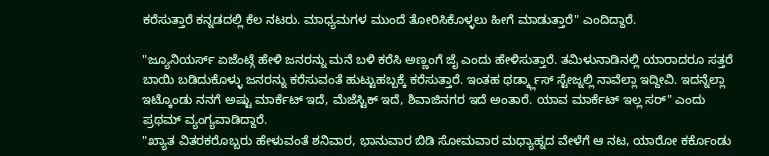ಕರೆಸುತ್ತಾರೆ ಕನ್ನಡದಲ್ಲಿ ಕೆಲ ನಟರು. ಮಾಧ್ಯಮಗಳ ಮುಂದೆ ತೋರಿಸಿಕೊಳ್ಳಲು ಹೀಗೆ ಮಾಡುತ್ತಾರೆ" ಎಂದಿದ್ದಾರೆ.

"ಜ್ಯೂನಿಯರ್ಸ್ ಏಜೆಂಟ್ಗೆ ಹೇಳಿ ಜನರನ್ನು ಮನೆ ಬಳಿ ಕರೆಸಿ ಅಣ್ಣಂಗೆ ಜೈ ಎಂದು ಹೇಳಿಸುತ್ತಾರೆ. ತಮಿಳುನಾಡಿನಲ್ಲಿ ಯಾರಾದರೂ ಸತ್ತರೆ ಬಾಯಿ ಬಡಿದುಕೊಳ್ಳು ಜನರನ್ನು ಕರೆಸುವಂತೆ ಹುಟ್ಟುಹಬ್ಬಕ್ಕೆ ಕರೆಸುತ್ತಾರೆ. ಇಂತಹ ಥರ್ಡ್ಕ್ಲಾಸ್ ಸ್ಟೇಜ್ನಲ್ಲಿ ನಾವೆಲ್ಲಾ ಇದ್ದೀವಿ. ಇದನ್ನೆಲ್ಲಾ ಇಟ್ಕೊಂಡು ನನಗೆ ಅಷ್ಟು ಮಾರ್ಕೆಟ್ ಇದೆ, ಮೆಜೆಸ್ಟಿಕ್ ಇದೆ, ಶಿವಾಜಿನಗರ ಇದೆ ಅಂತಾರೆ. ಯಾವ ಮಾರ್ಕೆಟ್ ಇಲ್ಲ ಸರ್" ಎಂದು ಪ್ರಥಮ್ ವ್ಯಂಗ್ಯವಾಡಿದ್ದಾರೆ.
"ಖ್ಯಾತ ವಿತರಕರೊಬ್ಬರು ಹೇಳುವಂತೆ ಶನಿವಾರ, ಭಾನುವಾರ ಬಿಡಿ ಸೋಮವಾರ ಮಧ್ಯಾಹ್ನದ ವೇಳೆಗೆ ಆ ನಟ, ಯಾರೋ ಕರ್ಕೊಂಡು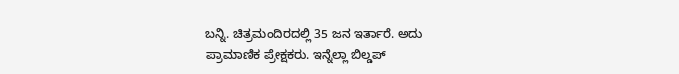ಬನ್ನಿ. ಚಿತ್ರಮಂದಿರದಲ್ಲಿ 35 ಜನ ಇರ್ತಾರೆ. ಅದು ಪ್ರಾಮಾಣಿಕ ಪ್ರೇಕ್ಷಕರು. ಇನ್ನೆಲ್ಲಾ ಬಿಲ್ಡಪ್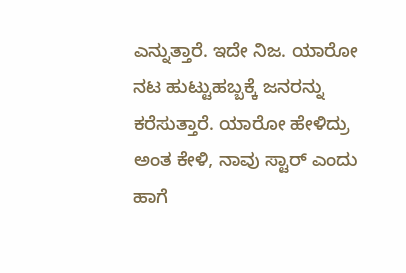ಎನ್ನುತ್ತಾರೆ. ಇದೇ ನಿಜ. ಯಾರೋ ನಟ ಹುಟ್ಟುಹಬ್ಬಕ್ಕೆ ಜನರನ್ನು ಕರೆಸುತ್ತಾರೆ. ಯಾರೋ ಹೇಳಿದ್ರು ಅಂತ ಕೇಳಿ, ನಾವು ಸ್ಟಾರ್ ಎಂದು ಹಾಗೆ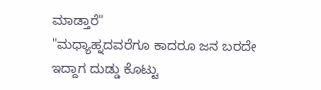ಮಾಡ್ತಾರೆ"
"ಮಧ್ಯಾಹ್ನದವರೆಗೂ ಕಾದರೂ ಜನ ಬರದೇ ಇದ್ದಾಗ ದುಡ್ಡು ಕೊಟ್ಟು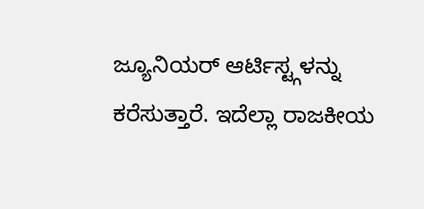ಜ್ಯೂನಿಯರ್ ಆರ್ಟಿಸ್ಟ್ಗಳನ್ನು ಕರೆಸುತ್ತಾರೆ. ಇದೆಲ್ಲಾ ರಾಜಕೀಯ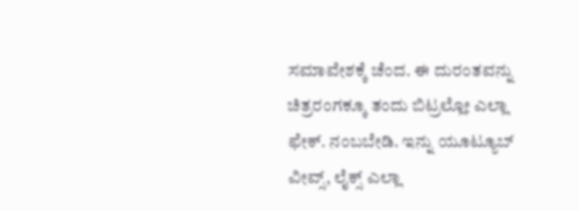ಸಮಾವೇಶಕ್ಕೆ ಚೆಂದ. ಈ ದುರಂತವನ್ನು ಚಿತ್ರರಂಗಕ್ಕೂ ತಂದು ಬಿಟ್ರಲ್ಲೋ ಎಲ್ಲಾ ಫೇಕ್. ನಂಬಬೇಡಿ. ಇನ್ನು ಯೂಟ್ಯೂಬ್ ವೀವ್ಸ್, ಲೈಕ್ಸ್ ಎಲ್ಲಾ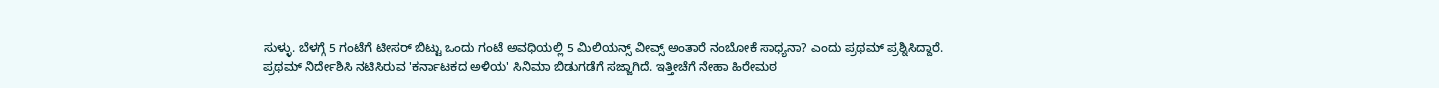ಸುಳ್ಳು. ಬೆಳಗ್ಗೆ 5 ಗಂಟೆಗೆ ಟೀಸರ್ ಬಿಟ್ಟು ಒಂದು ಗಂಟೆ ಅವಧಿಯಲ್ಲಿ 5 ಮಿಲಿಯನ್ಸ್ ವೀವ್ಸ್ ಅಂತಾರೆ ನಂಬೋಕೆ ಸಾಧ್ಯನಾ? ಎಂದು ಪ್ರಥಮ್ ಪ್ರಶ್ನಿಸಿದ್ದಾರೆ.
ಪ್ರಥಮ್ ನಿರ್ದೇಶಿಸಿ ನಟಿಸಿರುವ 'ಕರ್ನಾಟಕದ ಅಳಿಯ' ಸಿನಿಮಾ ಬಿಡುಗಡೆಗೆ ಸಜ್ಜಾಗಿದೆ. ಇತ್ತೀಚೆಗೆ ನೇಹಾ ಹಿರೇಮಠ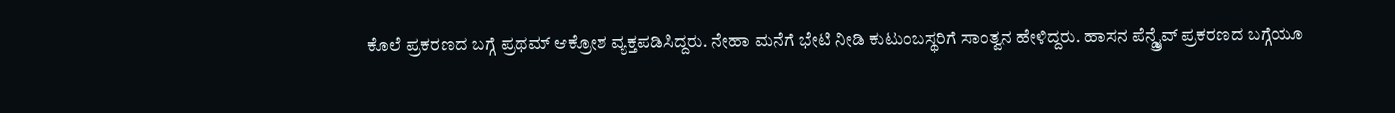ಕೊಲೆ ಪ್ರಕರಣದ ಬಗ್ಗೆ ಪ್ರಥಮ್ ಆಕ್ರೋಶ ವ್ಯಕ್ತಪಡಿಸಿದ್ದರು. ನೇಹಾ ಮನೆಗೆ ಭೇಟಿ ನೀಡಿ ಕುಟುಂಬಸ್ಥರಿಗೆ ಸಾಂತ್ವನ ಹೇಳಿದ್ದರು. ಹಾಸನ ಪೆನ್ಡ್ರೈವ್ ಪ್ರಕರಣದ ಬಗ್ಗೆಯೂ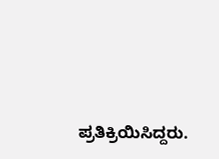ಪ್ರತಿಕ್ರಿಯಿಸಿದ್ದರು.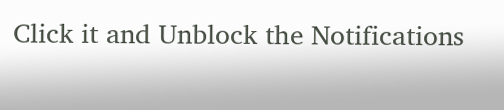Click it and Unblock the Notifications